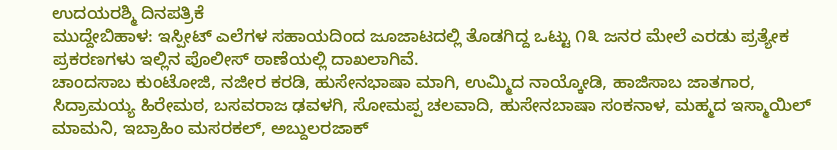ಉದಯರಶ್ಮಿ ದಿನಪತ್ರಿಕೆ
ಮುದ್ದೇಬಿಹಾಳ: ಇಸ್ಪೀಟ್ ಎಲೆಗಳ ಸಹಾಯದಿಂದ ಜೂಜಾಟದಲ್ಲಿ ತೊಡಗಿದ್ದ ಒಟ್ಟು ೧೩ ಜನರ ಮೇಲೆ ಎರಡು ಪ್ರತ್ಯೇಕ ಪ್ರಕರಣಗಳು ಇಲ್ಲಿನ ಪೊಲೀಸ್ ಠಾಣೆಯಲ್ಲಿ ದಾಖಲಾಗಿವೆ.
ಚಾಂದಸಾಬ ಕುಂಟೋಜಿ, ನಜೀರ ಕರಡಿ, ಹುಸೇನಭಾಷಾ ಮಾಗಿ, ಉಮ್ಮಿದ ನಾಯ್ಕೋಡಿ, ಹಾಜಿಸಾಬ ಜಾತಗಾರ, ಸಿದ್ರಾಮಯ್ಯ ಹಿರೇಮಠ, ಬಸವರಾಜ ಢವಳಗಿ, ಸೋಮಪ್ಪ ಚಲವಾದಿ, ಹುಸೇನಬಾಷಾ ಸಂಕನಾಳ, ಮಹ್ಮದ ಇಸ್ಮಾಯಿಲ್ ಮಾಮನಿ, ಇಬ್ರಾಹಿಂ ಮಸರಕಲ್, ಅಬ್ದುಲರಜಾಕ್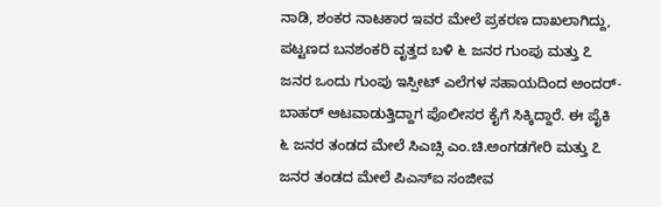ನಾಡಿ, ಶಂಕರ ನಾಟಕಾರ ಇವರ ಮೇಲೆ ಪ್ರಕರಣ ದಾಖಲಾಗಿದ್ದು, ಪಟ್ಟಣದ ಬನಶಂಕರಿ ವೃತ್ತದ ಬಳಿ ೬ ಜನರ ಗುಂಪು ಮತ್ತು ೭ ಜನರ ಒಂದು ಗುಂಪು ಇಸ್ಪೀಟ್ ಎಲೆಗಳ ಸಹಾಯದಿಂದ ಅಂದರ್-ಬಾಹರ್ ಆಟವಾಡುತ್ತಿದ್ದಾಗ ಪೊಲೀಸರ ಕೈಗೆ ಸಿಕ್ಕಿದ್ದಾರೆ. ಈ ಪೈಕಿ ೬ ಜನರ ತಂಡದ ಮೇಲೆ ಸಿಎಚ್ಸಿ ಎಂ.ಚಿ.ಅಂಗಡಗೇರಿ ಮತ್ತು ೭ ಜನರ ತಂಡದ ಮೇಲೆ ಪಿಎಸ್ಐ ಸಂಜೀವ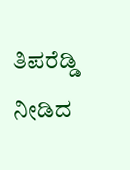ತಿಪರೆಡ್ಡಿ ನೀಡಿದ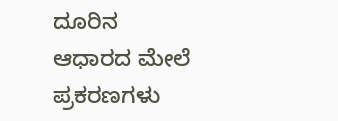ದೂರಿನ ಆಧಾರದ ಮೇಲೆ ಪ್ರಕರಣಗಳು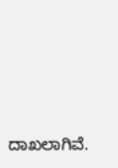ದಾಖಲಾಗಿವೆ.